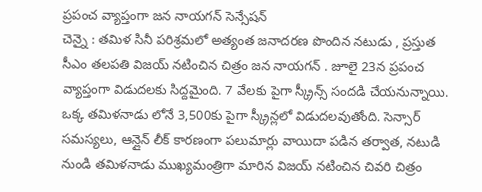ప్రపంచ వ్యాప్తంగా జన నాయగన్ సెన్సేషన్
చెన్నై : తమిళ సినీ పరిశ్రమలో అత్యంత జనాదరణ పొందిన నటుడు , ప్రస్తుత సీఎం తలపతి విజయ్ నటించిన చిత్రం జన నాయగన్ . జూలై 23న ప్రపంచ వ్యాప్తంగా విడుదలకు సిద్దమైంది. 7 వేలకు పైగా స్క్రీన్స్ సందడి చేయనున్నాయి. ఒక్క తమిళనాడు లోనే 3,500కు పైగా స్క్రీన్లలో విడుదలవుతోంది. సెన్సార్ సమస్యలు, ఆన్లైన్ లీక్ కారణంగా పలుమార్లు వాయిదా పడిన తర్వాత, నటుడి నుండి తమిళనాడు ముఖ్యమంత్రిగా మారిన విజయ్ నటించిన చివరి చిత్రం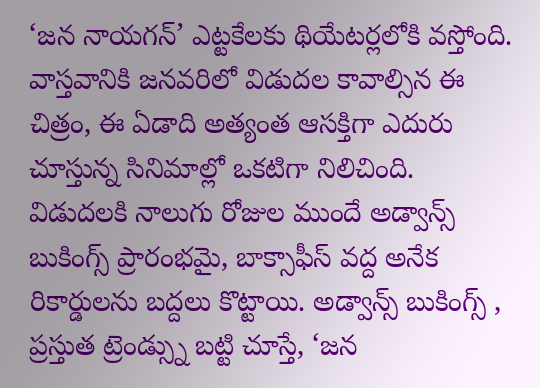‘జన నాయగన్’ ఎట్టకేలకు థియేటర్లలోకి వస్తోంది. వాస్తవానికి జనవరిలో విడుదల కావాల్సిన ఈ చిత్రం, ఈ ఏడాది అత్యంత ఆసక్తిగా ఎదురు చూస్తున్న సినిమాల్లో ఒకటిగా నిలిచింది.
విడుదలకి నాలుగు రోజుల ముందే అడ్వాన్స్ బుకింగ్స్ ప్రారంభమై, బాక్సాఫీస్ వద్ద అనేక రికార్డులను బద్దలు కొట్టాయి. అడ్వాన్స్ బుకింగ్స్ , ప్రస్తుత ట్రెండ్స్ను బట్టి చూస్తే, ‘జన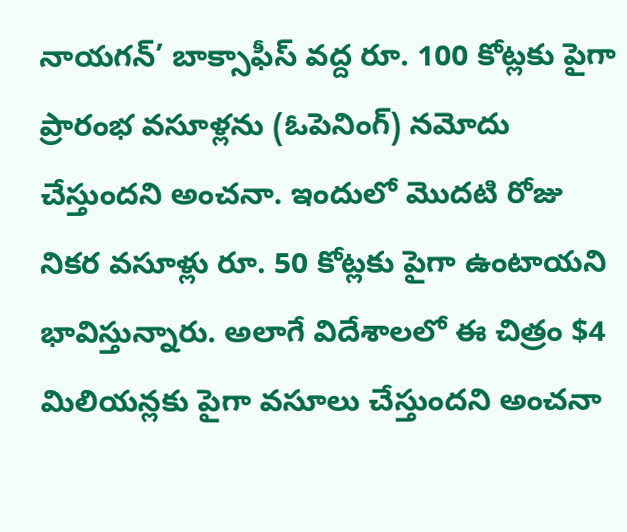నాయగన్’ బాక్సాఫీస్ వద్ద రూ. 100 కోట్లకు పైగా ప్రారంభ వసూళ్లను (ఓపెనింగ్) నమోదు చేస్తుందని అంచనా. ఇందులో మొదటి రోజు నికర వసూళ్లు రూ. 50 కోట్లకు పైగా ఉంటాయని భావిస్తున్నారు. అలాగే విదేశాలలో ఈ చిత్రం $4 మిలియన్లకు పైగా వసూలు చేస్తుందని అంచనా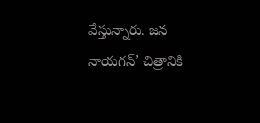వేస్తున్నారు. జన నాయగన్’ చిత్రానికి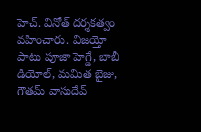హెచ్. వినోత్ దర్శకత్వం వహించారు. విజయ్తో పాటు పూజా హెగ్డే, బాబీ డియోల్, మమిత బైజు, గౌతమ్ వాసుదేవ్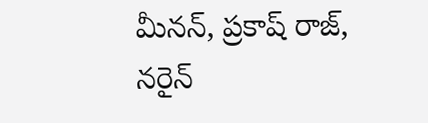మీనన్, ప్రకాష్ రాజ్, నరైన్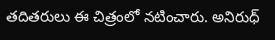తదితరులు ఈ చిత్రంలో నటించారు. అనిరుధ్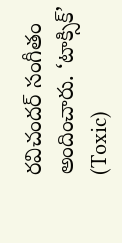రవిచందర్ సంగీతం అందించారు. ‘టాక్సిక్’ (Toxic)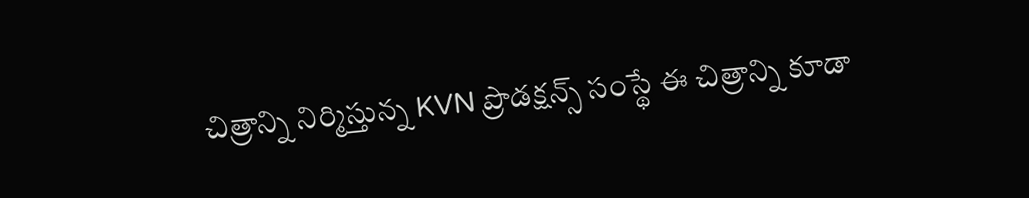చిత్రాన్ని నిర్మిస్తున్న KVN ప్రొడక్షన్స్ సంస్థే ఈ చిత్రాన్ని కూడా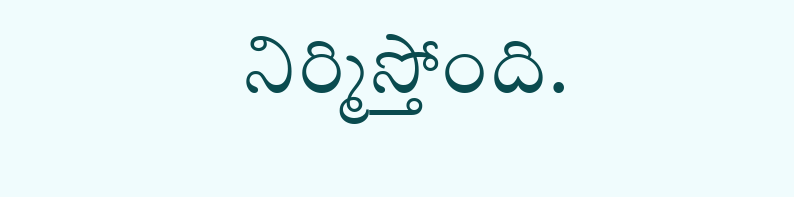నిర్మిస్తోంది.